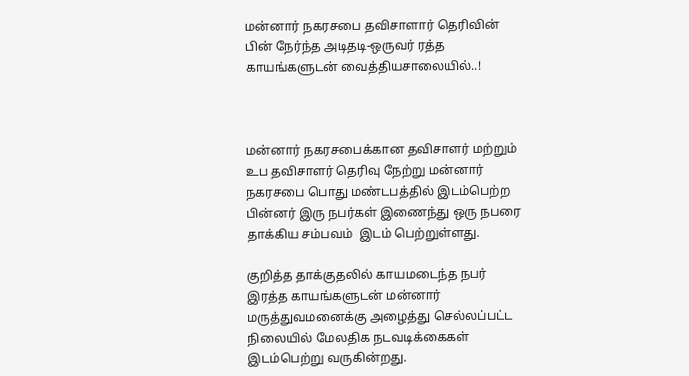மன்னார் நகரசபை தவிசாளார் தெரிவின் பின் நேர்ந்த அடிதடி-ஒருவர் ரத்த காயங்களுடன் வைத்தியசாலையில்..!



மன்னார் நகரசபைக்கான தவிசாளர் மற்றும் உப தவிசாளர் தெரிவு நேற்று மன்னார் நகரசபை பொது மண்டபத்தில் இடம்பெற்ற பின்னர் இரு நபர்கள் இணைந்து ஒரு நபரை தாக்கிய சம்பவம்  இடம் பெற்றுள்ளது.

குறித்த தாக்குதலில் காயமடைந்த நபர் இரத்த காயங்களுடன் மன்னார் மருத்துவமனைக்கு அழைத்து செல்லப்பட்ட நிலையில் மேலதிக நடவடிக்கைகள் இடம்பெற்று வருகின்றது.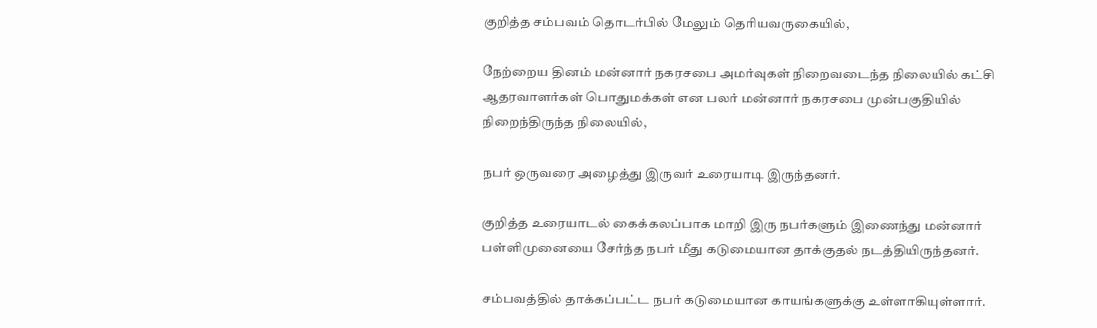குறித்த சம்பவம் தொடர்பில் மேலும் தெரியவருகையில்,

நேற்றைய தினம் மன்னார் நகரசபை அமர்வுகள் நிறைவடைந்த நிலையில் கட்சி ஆதரவாளர்கள் பொதுமக்கள் என பலர் மன்னார் நகரசபை முன்பகுதியில் நிறைந்திருந்த நிலையில்,

நபர் ஒருவரை அழைத்து இருவர் உரையாடி இருந்தனர்.

குறித்த உரையாடல் கைக்கலப்பாக மாறி இரு நபர்களும் இணைந்து மன்னார் பள்ளிமுனையை சேர்ந்த நபர் மீது கடுமையான தாக்குதல் நடத்தியிருந்தனர்.

சம்பவத்தில் தாக்கப்பட்ட நபர் கடுமையான காயங்களுக்கு உள்ளாகியுள்ளார்.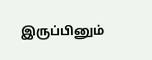இருப்பினும்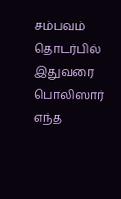சம்பவம் தொடர்பில் இதுவரை பொலிஸார் எந்த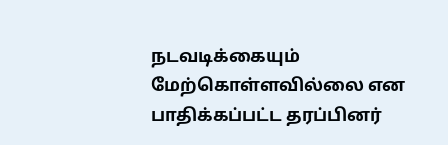நடவடிக்கையும் மேற்கொள்ளவில்லை என பாதிக்கப்பட்ட தரப்பினர்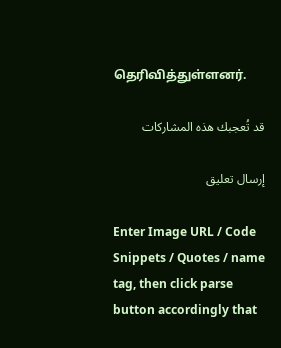தெரிவித்துள்ளனர்.

قد تُعجبك هذه المشاركات

إرسال تعليق

Enter Image URL / Code Snippets / Quotes / name tag, then click parse button accordingly that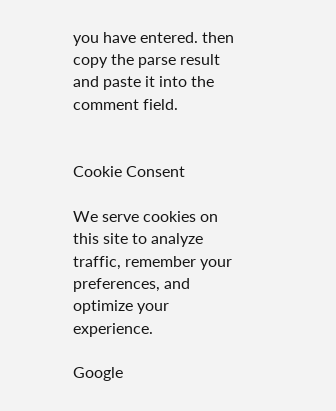you have entered. then copy the parse result and paste it into the comment field.


Cookie Consent

We serve cookies on this site to analyze traffic, remember your preferences, and optimize your experience.

Google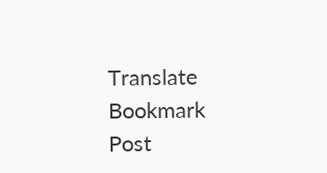Translate
Bookmark Post